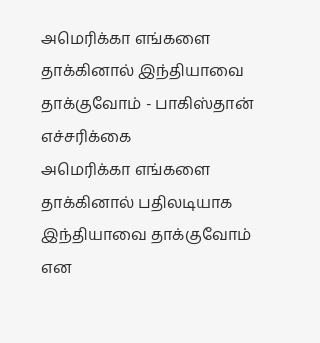அமெரிக்கா எங்களை தாக்கினால் இந்தியாவை தாக்குவோம் - பாகிஸ்தான் எச்சரிக்கை
அமெரிக்கா எங்களை தாக்கினால் பதிலடியாக இந்தியாவை தாக்குவோம் என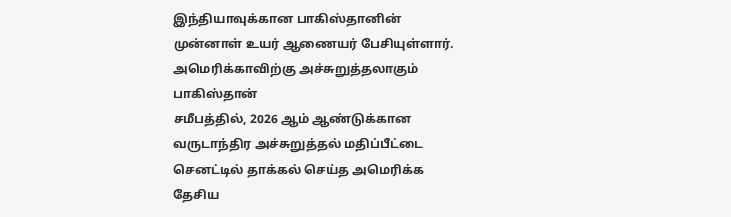இந்தியாவுக்கான பாகிஸ்தானின் முன்னாள் உயர் ஆணையர் பேசியுள்ளார்.
அமெரிக்காவிற்கு அச்சுறுத்தலாகும் பாகிஸ்தான்
சமீபத்தில், 2026 ஆம் ஆண்டுக்கான வருடாந்திர அச்சுறுத்தல் மதிப்பீட்டை செனட்டில் தாக்கல் செய்த அமெரிக்க தேசிய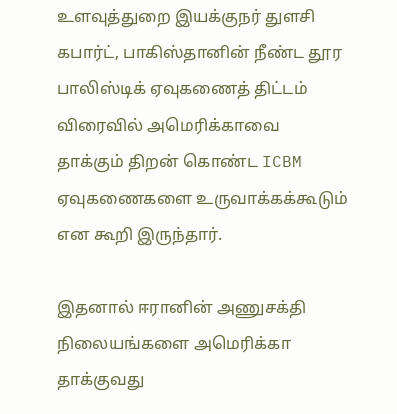உளவுத்துறை இயக்குநர் துளசி கபார்ட், பாகிஸ்தானின் நீண்ட தூர பாலிஸ்டிக் ஏவுகணைத் திட்டம் விரைவில் அமெரிக்காவை தாக்கும் திறன் கொண்ட ICBM ஏவுகணைகளை உருவாக்கக்கூடும் என கூறி இருந்தார்.

இதனால் ஈரானின் அணுசக்தி நிலையங்களை அமெரிக்கா தாக்குவது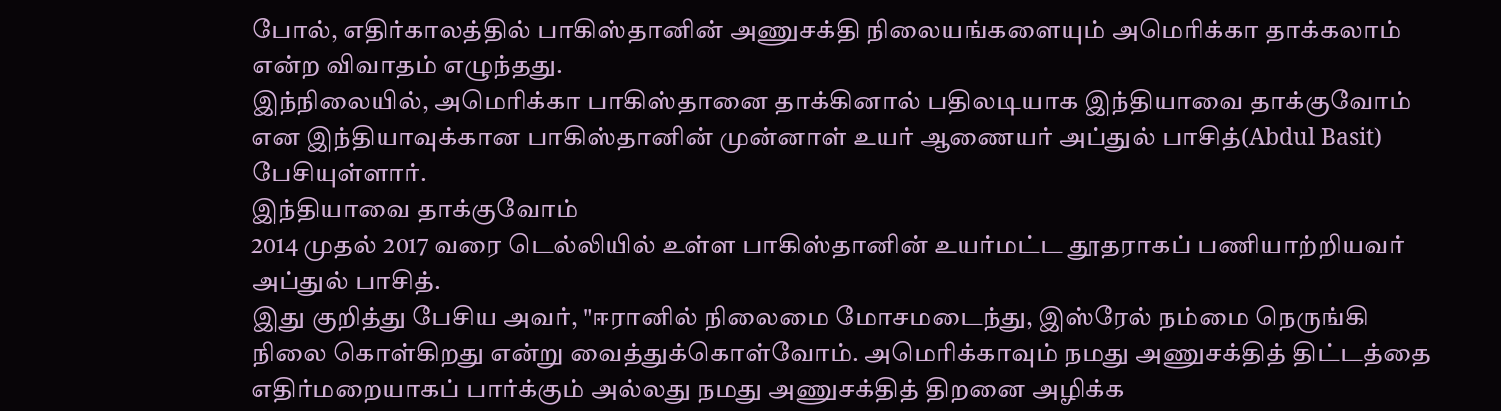போல், எதிர்காலத்தில் பாகிஸ்தானின் அணுசக்தி நிலையங்களையும் அமெரிக்கா தாக்கலாம் என்ற விவாதம் எழுந்தது.
இந்நிலையில், அமெரிக்கா பாகிஸ்தானை தாக்கினால் பதிலடியாக இந்தியாவை தாக்குவோம் என இந்தியாவுக்கான பாகிஸ்தானின் முன்னாள் உயர் ஆணையர் அப்துல் பாசித்(Abdul Basit) பேசியுள்ளார்.
இந்தியாவை தாக்குவோம்
2014 முதல் 2017 வரை டெல்லியில் உள்ள பாகிஸ்தானின் உயர்மட்ட தூதராகப் பணியாற்றியவர் அப்துல் பாசித்.
இது குறித்து பேசிய அவர், "ஈரானில் நிலைமை மோசமடைந்து, இஸ்ரேல் நம்மை நெருங்கி நிலை கொள்கிறது என்று வைத்துக்கொள்வோம். அமெரிக்காவும் நமது அணுசக்தித் திட்டத்தை எதிர்மறையாகப் பார்க்கும் அல்லது நமது அணுசக்தித் திறனை அழிக்க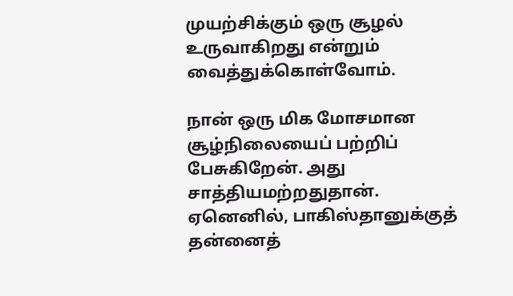முயற்சிக்கும் ஒரு சூழல் உருவாகிறது என்றும் வைத்துக்கொள்வோம்.

நான் ஒரு மிக மோசமான சூழ்நிலையைப் பற்றிப் பேசுகிறேன். அது சாத்தியமற்றதுதான். ஏனெனில், பாகிஸ்தானுக்குத் தன்னைத்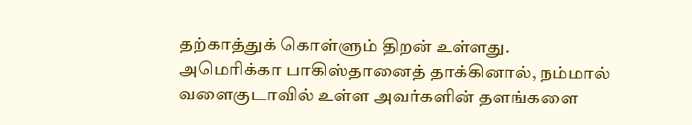தற்காத்துக் கொள்ளும் திறன் உள்ளது.
அமெரிக்கா பாகிஸ்தானைத் தாக்கினால், நம்மால் வளைகுடாவில் உள்ள அவர்களின் தளங்களை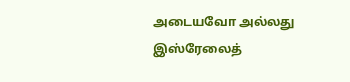அடையவோ அல்லது இஸ்ரேலைத்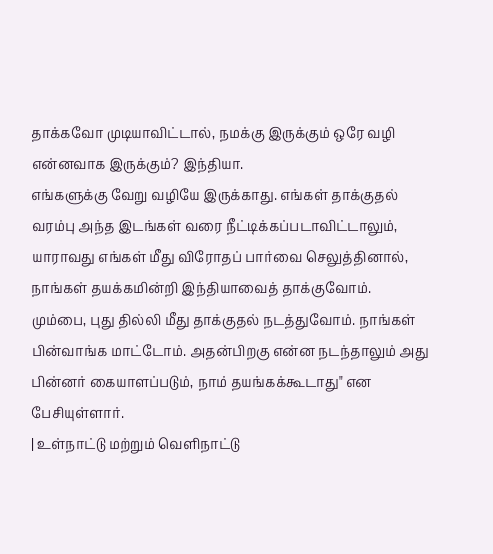தாக்கவோ முடியாவிட்டால், நமக்கு இருக்கும் ஒரே வழி என்னவாக இருக்கும்? இந்தியா.
எங்களுக்கு வேறு வழியே இருக்காது. எங்கள் தாக்குதல் வரம்பு அந்த இடங்கள் வரை நீட்டிக்கப்படாவிட்டாலும், யாராவது எங்கள் மீது விரோதப் பார்வை செலுத்தினால், நாங்கள் தயக்கமின்றி இந்தியாவைத் தாக்குவோம்.
மும்பை, புது தில்லி மீது தாக்குதல் நடத்துவோம். நாங்கள் பின்வாங்க மாட்டோம். அதன்பிறகு என்ன நடந்தாலும் அது பின்னர் கையாளப்படும், நாம் தயங்கக்கூடாது" என பேசியுள்ளார்.
| உள்நாட்டு மற்றும் வெளிநாட்டு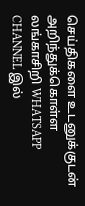செய்திகளை உடனுக்குடன் அறிந்துக்கொள்ள லங்காசிறி WHATSAPP CHANNEL இல்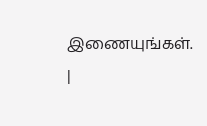இணையுங்கள். |